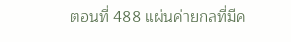ตอนที่ 488 แผ่นค่ายกลที่มีค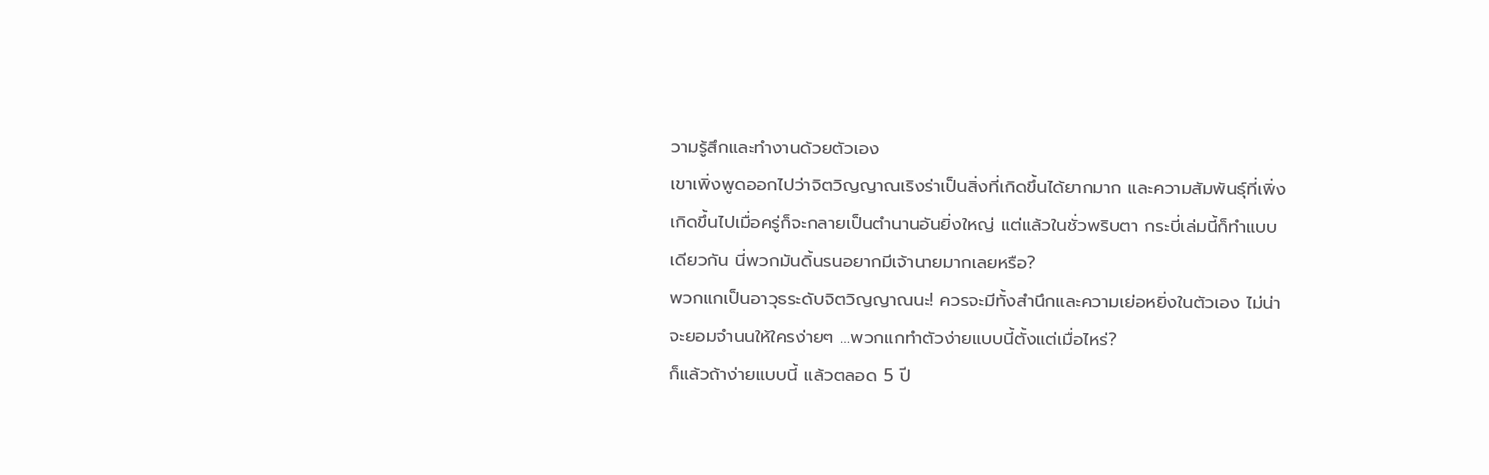วามรู้สึกและทำงานด้วยตัวเอง
เขาเพิ่งพูดออกไปว่าจิตวิญญาณเริงร่าเป็นสิ่งที่เกิดขึ้นได้ยากมาก และความสัมพันธุ์ที่เพิ่งเกิดขึ้นไปเมื่อครู่ก็จะกลายเป็นตำนานอันยิ่งใหญ่ แต่แล้วในชั่วพริบตา กระบี่เล่มนี้ก็ทำแบบเดียวกัน นี่พวกมันดิ้นรนอยากมีเจ้านายมากเลยหรือ?
พวกแกเป็นอาวุธระดับจิตวิญญาณนะ! ควรจะมีทั้งสำนึกและความเย่อหยิ่งในตัวเอง ไม่น่าจะยอมจำนนให้ใครง่ายๆ …พวกแกทำตัวง่ายแบบนี้ตั้งแต่เมื่อไหร่?
ก็แล้วถ้าง่ายแบบนี้ แล้วตลอด 5 ปี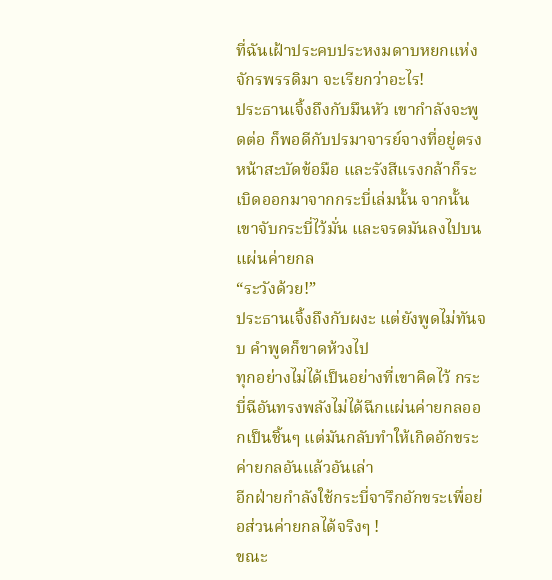ที่ฉันเฝ้าประคบประหงมดาบหยกแห่งจักรพรรดิมา จะเรียกว่าอะไร!
ประธานเจิ้งถึงกับมึนหัว เขากำลังจะพูดต่อ ก็พอดีกับปรมาจารย์จางที่อยู่ตรงหน้าสะบัดข้อมือ และรังสีแรงกล้าก็ระเบิดออกมาจากกระบี่เล่มนั้น จากนั้นเขาจับกระบี่ไว้มั่น และจรดมันลงไปบนแผ่นค่ายกล
“ระวังด้วย!”
ประธานเจิ้งถึงกับผงะ แต่ยังพูดไม่ทันจบ คำพูดก็ขาดห้วงไป
ทุกอย่างไม่ได้เป็นอย่างที่เขาคิดไว้ กระบี่ฉีอันทรงพลังไม่ได้ฉีกแผ่นค่ายกลออกเป็นชิ้นๆ แต่มันกลับทำให้เกิดอักขระค่ายกลอันแล้วอันเล่า
อีกฝ่ายกำลังใช้กระบี่จารึกอักขระเพื่อย่อส่วนค่ายกลได้จริงๆ !
ขณะ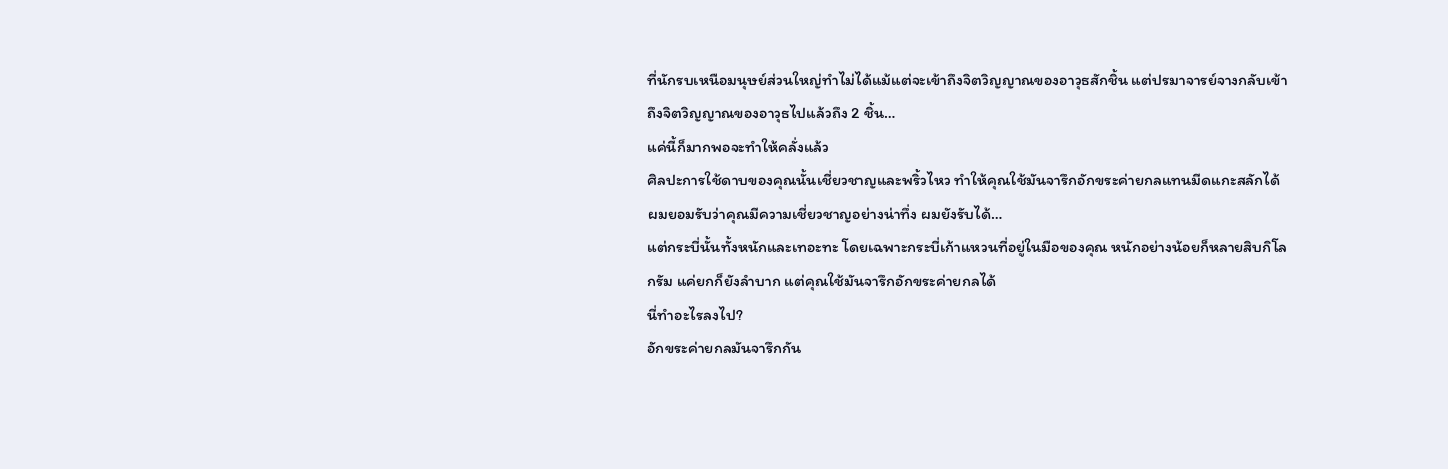ที่นักรบเหนือมนุษย์ส่วนใหญ่ทำไม่ได้แม้แต่จะเข้าถึงจิตวิญญาณของอาวุธสักชิ้น แต่ปรมาจารย์จางกลับเข้าถึงจิตวิญญาณของอาวุธไปแล้วถึง 2 ชิ้น…
แค่นี้ก็มากพอจะทำให้คลั่งแล้ว
ศิลปะการใช้ดาบของคุณนั้นเชี่ยวชาญและพริ้วไหว ทำให้คุณใช้มันจารึกอักขระค่ายกลแทนมีดแกะสลักได้ ผมยอมรับว่าคุณมีความเชี่ยวชาญอย่างน่าทึ่ง ผมยังรับได้…
แต่กระบี่นั้นทั้งหนักและเทอะทะ โดยเฉพาะกระบี่เก้าแหวนที่อยู่ในมือของคุณ หนักอย่างน้อยก็หลายสิบกิโลกรัม แค่ยกก็ยังลำบาก แต่คุณใช้มันจารึกอักขระค่ายกลได้
นี่ทำอะไรลงไป?
อักขระค่ายกลมันจารึกกัน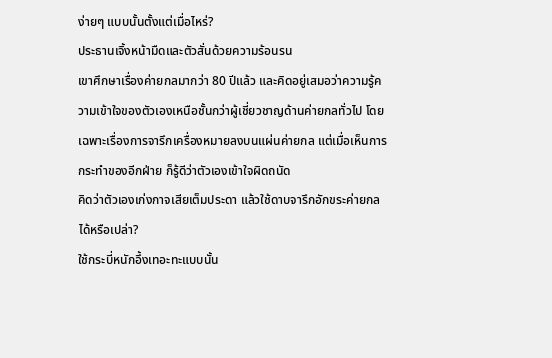ง่ายๆ แบบนั้นตั้งแต่เมื่อไหร่?
ประธานเจิ้งหน้ามืดและตัวสั่นด้วยความร้อนรน
เขาศึกษาเรื่องค่ายกลมากว่า 80 ปีแล้ว และคิดอยู่เสมอว่าความรู้ความเข้าใจของตัวเองเหนือชั้นกว่าผู้เชี่ยวชาญด้านค่ายกลทั่วไป โดยเฉพาะเรื่องการจารึกเครื่องหมายลงบนแผ่นค่ายกล แต่เมื่อเห็นการกระทำของอีกฝ่าย ก็รู้ดีว่าตัวเองเข้าใจผิดถนัด
คิดว่าตัวเองเก่งกาจเสียเต็มประดา แล้วใช้ดาบจารึกอักขระค่ายกลได้หรือเปล่า?
ใช้กระบี่หนักอึ้งเทอะทะแบบนั้น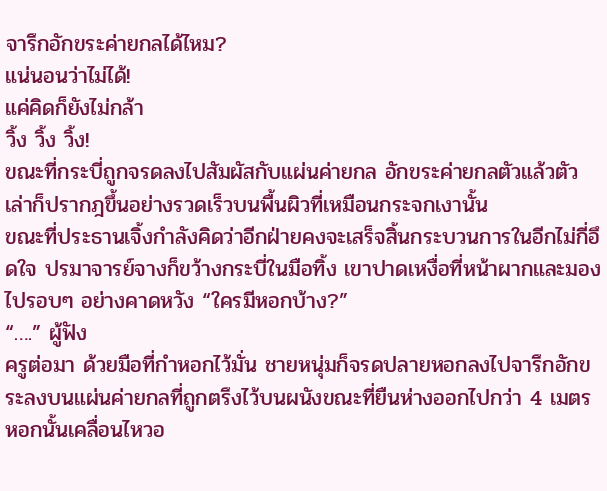จารึกอักขระค่ายกลได้ไหม?
แน่นอนว่าไม่ได้!
แค่คิดก็ยังไม่กล้า
วิ้ง วิ้ง วิ้ง!
ขณะที่กระบี่ถูกจรดลงไปสัมผัสกับแผ่นค่ายกล อักขระค่ายกลตัวแล้วตัวเล่าก็ปรากฎขึ้นอย่างรวดเร็วบนพื้นผิวที่เหมือนกระจกเงานั้น
ขณะที่ประธานเจิ้งกำลังคิดว่าอีกฝ่ายคงจะเสร็จสิ้นกระบวนการในอีกไม่กี่อึดใจ ปรมาจารย์จางก็ขว้างกระบี่ในมือทิ้ง เขาปาดเหงื่อที่หน้าผากและมองไปรอบๆ อย่างคาดหวัง “ใครมีหอกบ้าง?”
“….” ผู้ฟัง
ครูต่อมา ด้วยมือที่กำหอกไว้มั่น ชายหนุ่มก็จรดปลายหอกลงไปจารึกอักขระลงบนแผ่นค่ายกลที่ถูกตรึงไว้บนผนังขณะที่ยืนห่างออกไปกว่า 4 เมตร หอกนั้นเคลื่อนไหวอ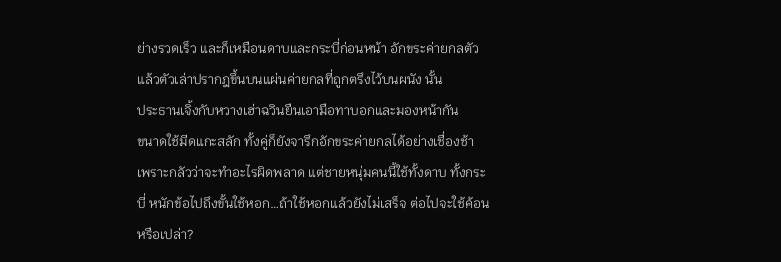ย่างรวดเร็ว และก็เหมือนดาบและกระบี่ก่อนหน้า อักขระค่ายกลตัวแล้วตัวเล่าปรากฎขึ้นบนแผ่นค่ายกลที่ถูกตรึงไว้บนผนัง นั้น
ประธานเจิ้งกับหวางเฮ่าฉวินยืนเอามือทาบอกและมองหน้ากัน
ขนาดใช้มีดแกะสลัก ทั้งคู่ก็ยังจารึกอักขระค่ายกลได้อย่างเชื่องช้า เพราะกลัวว่าจะทำอะไรผิดพลาด แต่ชายหนุ่มคนนี้ใช้ทั้งดาบ ทั้งกระบี่ หนักข้อไปถึงขั้นใช้หอก…ถ้าใช้หอกแล้วยังไม่เสร็จ ต่อไปจะใช้ค้อนหรือเปล่า?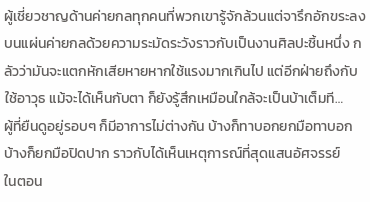ผู้เชี่ยวชาญด้านค่ายกลทุกคนที่พวกเขารู้จักล้วนแต่จารึกอักขระลงบนแผ่นค่ายกลด้วยความระมัดระวังราวกับเป็นงานศิลปะชิ้นหนึ่ง กลัวว่ามันจะแตกหักเสียหายหากใช้แรงมากเกินไป แต่อีกฝ่ายถึงกับใช้อาวุธ แม้จะได้เห็นกับตา ก็ยังรู้สึกเหมือนใกล้จะเป็นบ้าเต็มที…
ผู้ที่ยืนดูอยู่รอบๆ ก็มีอาการไม่ต่างกัน บ้างก็ทาบอกยกมือทาบอก บ้างก็ยกมือปิดปาก ราวกับได้เห็นเหตุการณ์ที่สุดแสนอัศจรรย์
ในตอน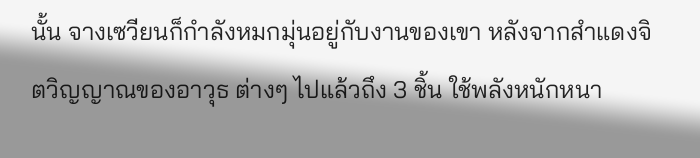นั้น จางเซวียนก็กำลังหมกมุ่นอยู่กับงานของเขา หลังจากสำแดงจิตวิญญาณของอาวุธ ต่างๆ ไปแล้วถึง 3 ชิ้น ใช้พลังหนักหนา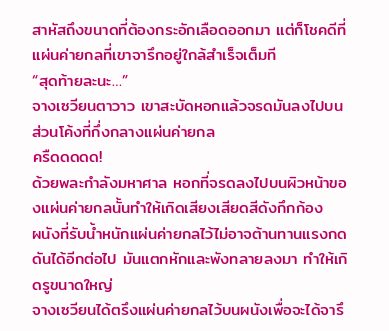สาหัสถึงขนาดที่ต้องกระอักเลือดออกมา แต่ก็โชคดีที่แผ่นค่ายกลที่เขาจารึกอยู่ใกล้สำเร็จเต็มที
“สุดท้ายละนะ…”
จางเซวียนตาวาว เขาสะบัดหอกแล้วจรดมันลงไปบนส่วนโค้งที่กึ่งกลางแผ่นค่ายกล
ครืดดดดด!
ด้วยพละกำลังมหาศาล หอกที่จรดลงไปบนผิวหน้าของแผ่นค่ายกลนั้นทำให้เกิดเสียงเสียดสีดังกึกก้อง
ผนังที่รับน้ำหนักแผ่นค่ายกลไว้ไม่อาจต้านทานแรงกดดันได้อีกต่อไป มันแตกหักและพังทลายลงมา ทำให้เกิดรูขนาดใหญ่
จางเซวียนได้ตรึงแผ่นค่ายกลไว้บนผนังเพื่อจะได้จารึ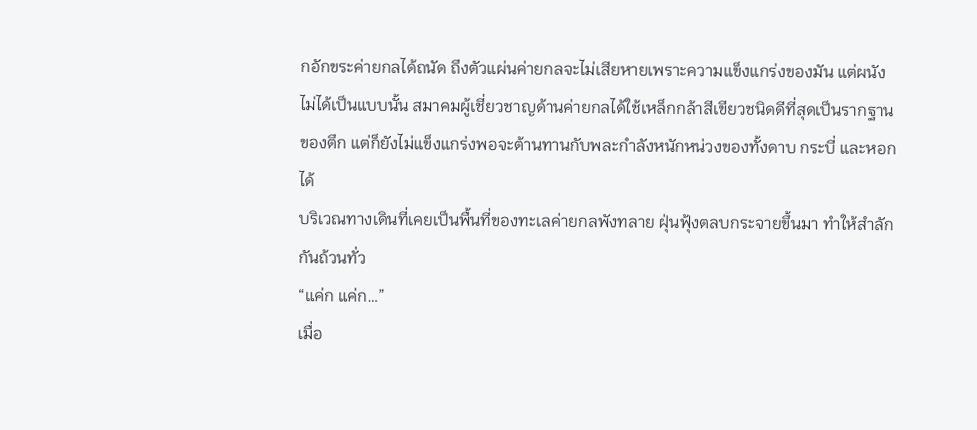กอักขระค่ายกลได้ถนัด ถึงตัวแผ่นค่ายกลจะไม่เสียหายเพราะความแข็งแกร่งของมัน แต่ผนังไม่ได้เป็นแบบนั้น สมาคมผู้เชี่ยวชาญด้านค่ายกลได้ใช้เหล็กกล้าสีเขียวชนิดดีที่สุดเป็นรากฐานของตึก แต่ก็ยังไม่แข็งแกร่งพอจะต้านทานกับพละกำลังหนักหน่วงของทั้งดาบ กระบี่ และหอกได้
บริเวณทางเดินที่เคยเป็นพื้นที่ของทะเลค่ายกลพังทลาย ฝุ่นฟุ้งตลบกระจายขึ้นมา ทำให้สำลักกันถ้วนทั่ว
“แค่ก แค่ก…”
เมื่อ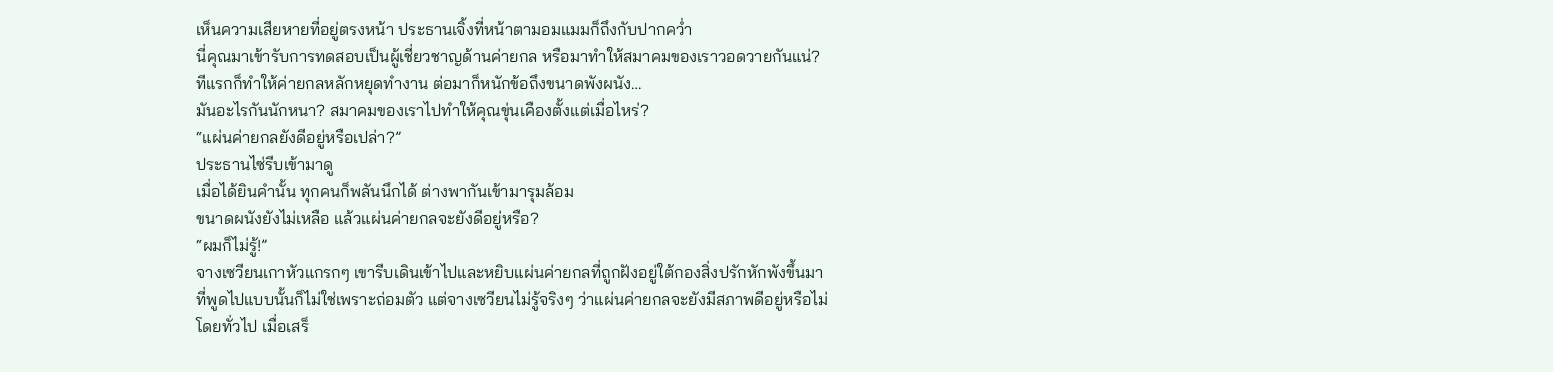เห็นความเสียหายที่อยู่ตรงหน้า ประธานเจิ้งที่หน้าตามอมแมมก็ถึงกับปากคว่ำ
นี่คุณมาเข้ารับการทดสอบเป็นผู้เชี่ยวชาญด้านค่ายกล หรือมาทำให้สมาคมของเราวอดวายกันแน่?
ทีแรกก็ทำให้ค่ายกลหลักหยุดทำงาน ต่อมาก็หนักข้อถึงขนาดพังผนัง…
มันอะไรกันนักหนา? สมาคมของเราไปทำให้คุณขุ่นเคืองตั้งแต่เมื่อไหร่?
“แผ่นค่ายกลยังดีอยู่หรือเปล่า?”
ประธานไซ่รีบเข้ามาดู
เมื่อได้ยินคำนั้น ทุกคนก็พลันนึกได้ ต่างพากันเข้ามารุมล้อม
ขนาดผนังยังไม่เหลือ แล้วแผ่นค่ายกลจะยังดีอยู่หรือ?
“ผมก็ไม่รู้!”
จางเซวียนเกาหัวแกรกๆ เขารีบเดินเข้าไปและหยิบแผ่นค่ายกลที่ถูกฝังอยู่ใต้กองสิ่งปรักหักพังขึ้นมา
ที่พูดไปแบบนั้นก็ไม่ใช่เพราะถ่อมตัว แต่จางเซวียนไม่รู้จริงๆ ว่าแผ่นค่ายกลจะยังมีสภาพดีอยู่หรือไม่
โดยทั่วไป เมื่อเสร็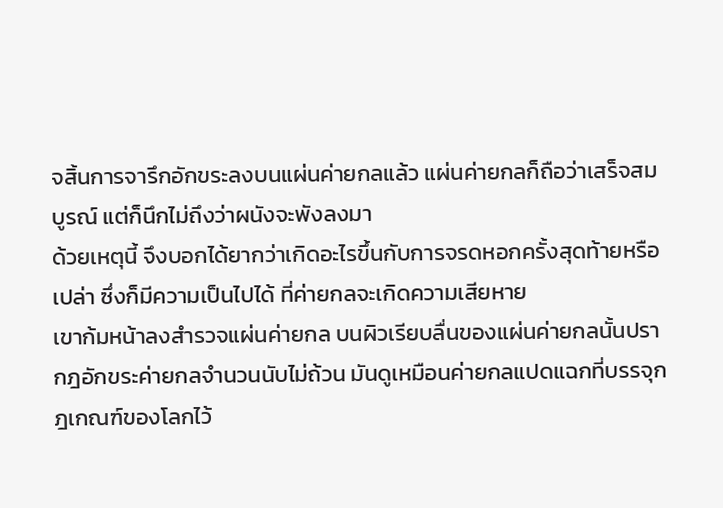จสิ้นการจารึกอักขระลงบนแผ่นค่ายกลแล้ว แผ่นค่ายกลก็ถือว่าเสร็จสมบูรณ์ แต่ก็นึกไม่ถึงว่าผนังจะพังลงมา
ด้วยเหตุนี้ จึงบอกได้ยากว่าเกิดอะไรขึ้นกับการจรดหอกครั้งสุดท้ายหรือเปล่า ซึ่งก็มีความเป็นไปได้ ที่ค่ายกลจะเกิดความเสียหาย
เขาก้มหน้าลงสำรวจแผ่นค่ายกล บนผิวเรียบลื่นของแผ่นค่ายกลนั้นปรากฎอักขระค่ายกลจำนวนนับไม่ถ้วน มันดูเหมือนค่ายกลแปดแฉกที่บรรจุกฎเกณฑ์ของโลกไว้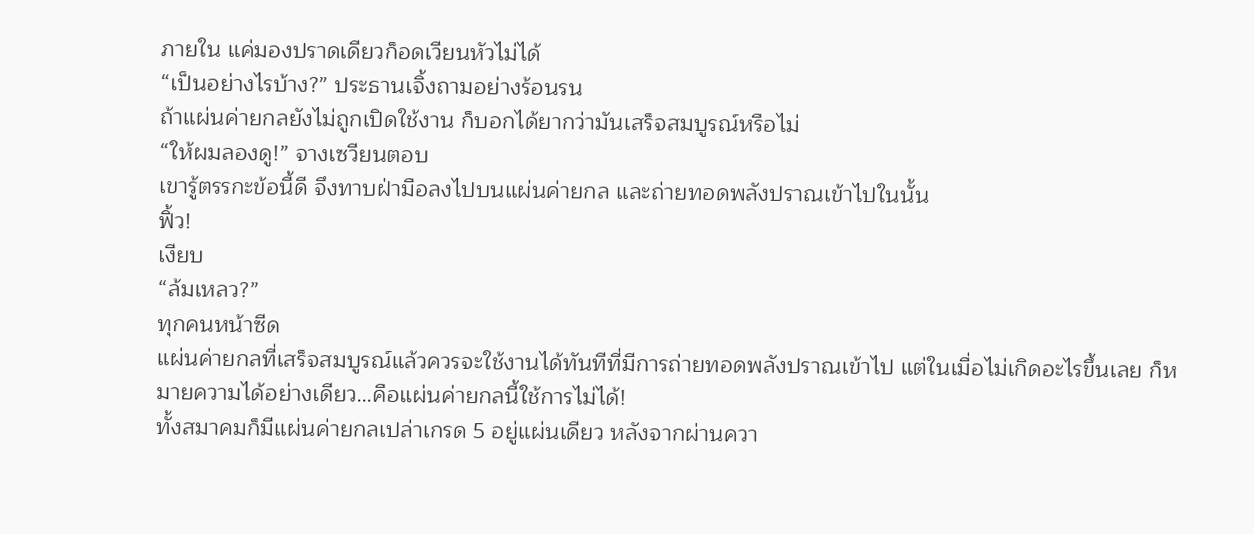ภายใน แค่มองปราดเดียวก็อดเวียนหัวไม่ได้
“เป็นอย่างไรบ้าง?” ประธานเจิ้งถามอย่างร้อนรน
ถ้าแผ่นค่ายกลยังไม่ถูกเปิดใช้งาน ก็บอกได้ยากว่ามันเสร็จสมบูรณ์หรือไม่
“ให้ผมลองดู!” จางเซวียนตอบ
เขารู้ตรรกะข้อนี้ดี จึงทาบฝ่ามือลงไปบนแผ่นค่ายกล และถ่ายทอดพลังปราณเข้าไปในนั้น
ฟิ้ว!
เงียบ
“ล้มเหลว?”
ทุกคนหน้าซีด
แผ่นค่ายกลที่เสร็จสมบูรณ์แล้วควรจะใช้งานได้ทันทีที่มีการถ่ายทอดพลังปราณเข้าไป แต่ในเมื่อไม่เกิดอะไรขึ้นเลย ก็หมายความได้อย่างเดียว…คือแผ่นค่ายกลนี้ใช้การไม่ได้!
ทั้งสมาคมก็มีแผ่นค่ายกลเปล่าเกรด 5 อยู่แผ่นเดียว หลังจากผ่านควา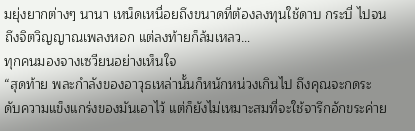มยุ่งยากต่างๆ นานา เหน็ดเหนื่อยถึงขนาดที่ต้องลงทุนใช้ดาบ กระบี่ ไปจนถึงจิตวิญญาณเพลงหอก แต่ลงท้ายก็ล้มเหลว…
ทุกคนมองจางเซวียนอย่างเห็นใจ
“สุดท้าย พละกำลังของอาวุธเหล่านั้นก็หนักหน่วงเกินไป ถึงคุณจะกดระดับความแข็งแกร่งของมันเอาไว้ แต่ก็ยังไม่เหมาะสมที่จะใช้จารึกอักขระค่าย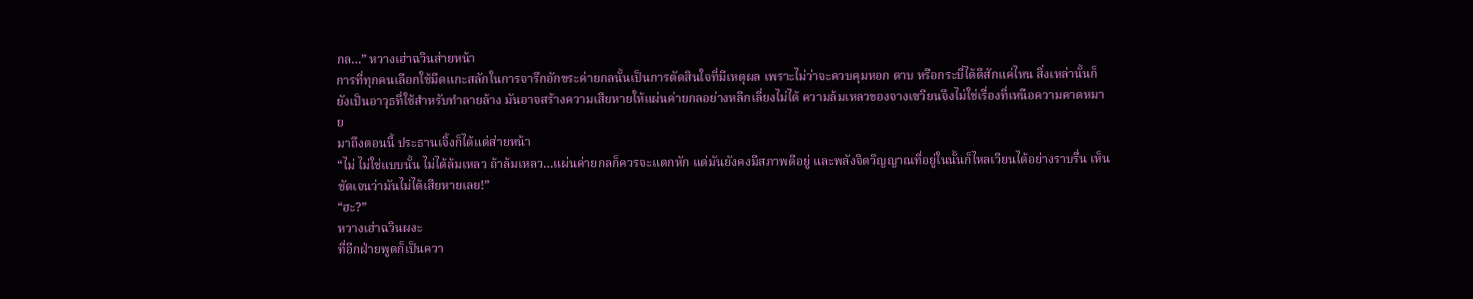กล…” หวางเฮ่าฉวินส่ายหน้า
การที่ทุกคนเลือกใช้มีดแกะสลักในการจารึกอักขระค่ายกลนั้นเป็นการตัดสินใจที่มีเหตุผล เพราะไม่ว่าจะควบคุมหอก ดาบ หรือกระบี่ได้ดีสักแค่ไหน สิ่งเหล่านั้นก็ยังเป็นอาวุธที่ใช้สำหรับทำลายล้าง มันอาจสร้างความเสียหายให้แผ่นค่ายกลอย่างหลีกเลี่ยงไม่ได้ ความล้มเหลวของจางเซวียนจึงไม่ใช่เรื่องที่เหนือความคาดหมาย
มาถึงตอนนี้ ประธานเจิ้งก็ได้แต่ส่ายหน้า
“ไม่ ไม่ใช่แบบนั้น ไม่ได้ล้มเหลว ถ้าล้มเหลว…แผ่นค่ายกลก็ควรจะแตกหัก แต่มันยังคงมีสภาพดีอยู่ และพลังจิตวิญญาณที่อยู่ในนั้นก็ไหลเวียนได้อย่างราบรื่น เห็นชัดเจนว่ามันไม่ได้เสียหายเลย!”
“ฮะ?”
หวางเฮ่าฉวินผงะ
ที่อีกฝ่ายพูดก็เป็นควา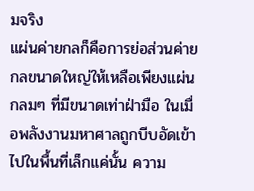มจริง
แผ่นค่ายกลก็คือการย่อส่วนค่ายกลขนาดใหญ่ให้เหลือเพียงแผ่นกลมๆ ที่มีขนาดเท่าฝ่ามือ ในเมื่อพลังงานมหาศาลถูกบีบอัดเข้าไปในพื้นที่เล็กแค่นั้น ความ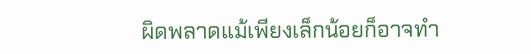ผิดพลาดแม้เพียงเล็กน้อยก็อาจทำ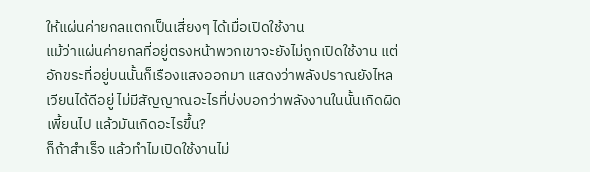ให้แผ่นค่ายกลแตกเป็นเสี่ยงๆ ได้เมื่อเปิดใช้งาน
แม้ว่าแผ่นค่ายกลที่อยู่ตรงหน้าพวกเขาจะยังไม่ถูกเปิดใช้งาน แต่อักขระที่อยู่บนนั้นก็เรืองแสงออกมา แสดงว่าพลังปราณยังไหลเวียนได้ดีอยู่ ไม่มีสัญญาณอะไรที่บ่งบอกว่าพลังงานในนั้นเกิดผิดเพี้ยนไป แล้วมันเกิดอะไรขึ้น?
ก็ถ้าสำเร็จ แล้วทำไมเปิดใช้งานไม่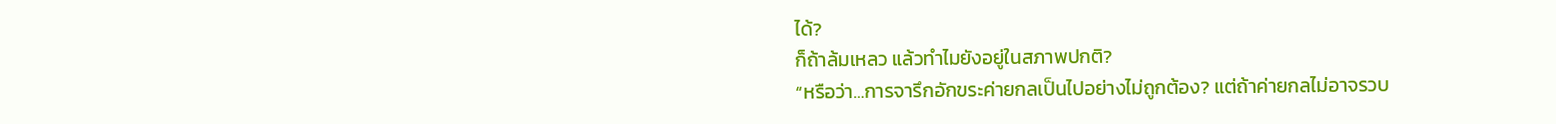ได้?
ก็ถ้าล้มเหลว แล้วทำไมยังอยู่ในสภาพปกติ?
“หรือว่า…การจารึกอักขระค่ายกลเป็นไปอย่างไม่ถูกต้อง? แต่ถ้าค่ายกลไม่อาจรวบ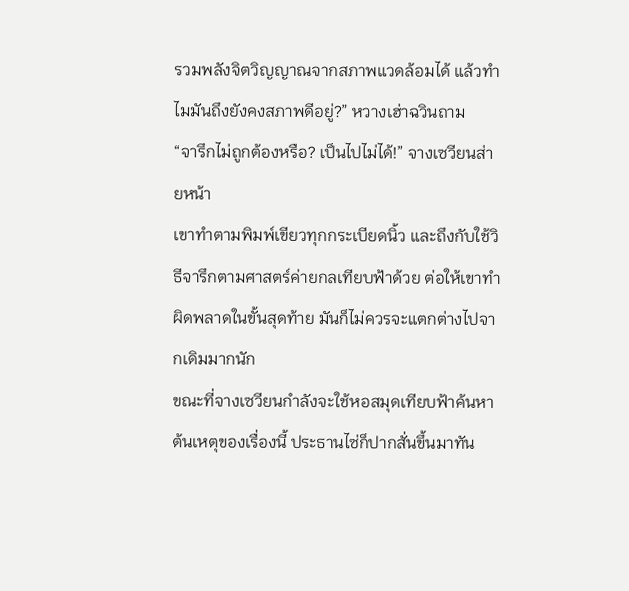รวมพลังจิตวิญญาณจากสภาพแวดล้อมได้ แล้วทำไมมันถึงยังคงสภาพดีอยู่?” หวางเฮ่าฉวินถาม
“จารึกไม่ถูกต้องหรือ? เป็นไปไม่ได้!” จางเซวียนส่ายหน้า
เขาทำตามพิมพ์เขียวทุกกระเบียดนิ้ว และถึงกับใช้วิธีจารึกตามศาสตร์ค่ายกลเทียบฟ้าด้วย ต่อให้เขาทำผิดพลาดในขั้นสุดท้าย มันก็ไม่ควรจะแตกต่างไปจากเดิมมากนัก
ขณะที่จางเซวียนกำลังจะใช้หอสมุดเทียบฟ้าค้นหาต้นเหตุของเรื่องนี้ ประธานไซ่ก็ปากสั่นขึ้นมาทัน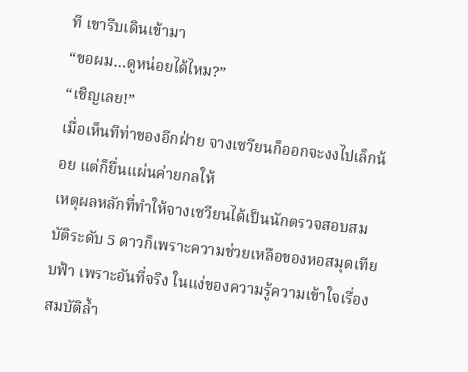ที เขารีบเดินเข้ามา
“ขอผม…ดูหน่อยได้ไหม?”
“เชิญเลย!”
เมื่อเห็นทีท่าของอีกฝ่าย จางเซวียนก็ออกจะงงไปเล็กน้อย แต่ก็ยื่นแผ่นค่ายกลให้
เหตุผลหลักที่ทำให้จางเซวียนได้เป็นนักตรวจสอบสมบัติระดับ 5 ดาวก็เพราะความช่วยเหลือของหอสมุดเทียบฟ้า เพราะอันที่จริง ในแง่ของความรู้ความเข้าใจเรื่องสมบัติล้ำ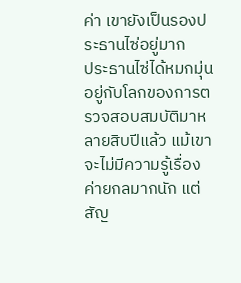ค่า เขายังเป็นรองประธานไซ่อยู่มาก
ประธานไซ่ได้หมกมุ่นอยู่กับโลกของการตรวจสอบสมบัติมาหลายสิบปีแล้ว แม้เขาจะไม่มีความรู้เรื่องค่ายกลมากนัก แต่สัญ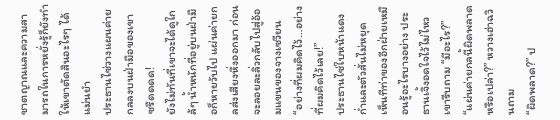ชาตญาณและความสามารถในการหยั่งรู้ก็ยังทำให้เขาตัดสินอะไรๆ ได้แม่นยำ
ประธานไซ่วางแผนค่ายกลลงบนฝ่ามือของเขา
ซรืดดดด!
ยังไม่ทันที่เขาจะได้ดูใกล้ๆ น้ำหนักที่อยู่บนฝ่ามือก็หายวับไป แผ่นค่ายกลส่งเสียงหึ่งออกมา ก่อนจะลอยละลิ่วกลับไปสู่อ้อมแขนของจางเซวียน
“อย่างที่ผมคิดไว้…อย่างที่ผมคิดไว้เลย!”
ประธานไซ่ใบหน้าแดงก่ำและตัวสั่นไม่หยุด
เห็นทีท่าของอีกฝ่ายเหมือนรู้อะไรบางอย่าง ประธานเจิ้งอดใจไว้ไม่ไหว เขารีบถาม “มีอะไร?”
“แผ่นค่ายกลนี้ผิดพลาดหรือเปล่า?” หวางเฮ่าฉวินถาม
“ผิดพลาด?” ป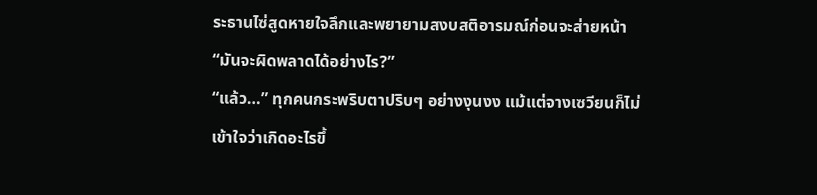ระธานไซ่สูดหายใจลึกและพยายามสงบสติอารมณ์ก่อนจะส่ายหน้า “มันจะผิดพลาดได้อย่างไร?”
“แล้ว…” ทุกคนกระพริบตาปริบๆ อย่างงุนงง แม้แต่จางเซวียนก็ไม่เข้าใจว่าเกิดอะไรขึ้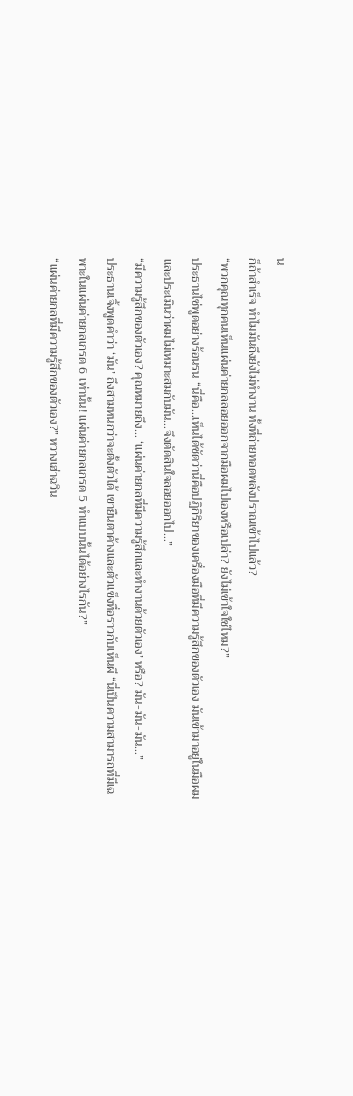น
ก็ถ้าสำเร็จ ทำไมมันถึงยังไม่ทำงาน ทั้งที่ถ่ายทอดพลังปราณเข้าไปแล้ว?
“พวกคุณทุกคนเห็นแผ่นค่ายกลลอยออกจากมือผมไปเองหรือเปล่า? ยังไม่เข้าใจใช่ไหม?”
ประธานไซ่พูดอย่างร้อนรน “นี่คือ…เห็นได้ชัดว่านี่คือปฏิกิริยาของเครื่องมือที่มีความรู้สึกของตัวเอง มันเข้ามาอยู่ในมือผม และประเมินว่าผมไม่เหมาะสมกับมัน…จึงตัดสินใจลอยออกไป…”
“มีความรู้สึกของตัวเอง? คุณหมายถึง… ‘แผ่นค่ายกลที่มีความรู้สึกและทำงานด้วยตัวเอง’ หรือ? มัน-มัน-มัน…”
ประธานเจิ้งพูดคำว่า ‘มัน’ ถึงสามหนกว่าจะตั้งตัวได้ เขายืนตาค้างและตัวแข็งทื่อราวกับเห็นผี “นี่เป็นความสามารถที่มีเฉพาะในแผ่นค่ายกลเกรด 6 เท่านั้น! แผ่นค่ายกลเกรด 5 ทำแบบนั้นได้อย่างไรกัน?”
“แผ่นค่ายกลที่มีความรู้สึกของตัวเอง?” หวางเฮ่าฉวิน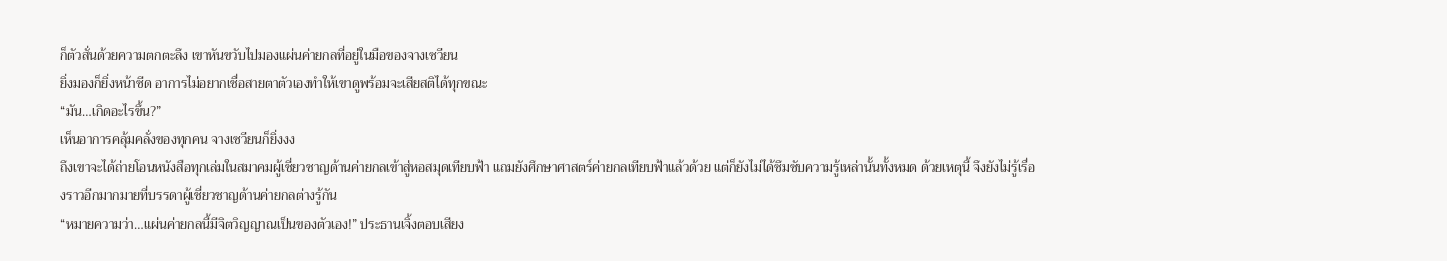ก็ตัวสั่นด้วยความตกตะลึง เขาหันขวับไปมองแผ่นค่ายกลที่อยู่ในมือของจางเซวียน
ยิ่งมองก็ยิ่งหน้าซีด อาการไม่อยากเชื่อสายตาตัวเองทำให้เขาดูพร้อมจะเสียสติได้ทุกขณะ
“มัน…เกิดอะไรขึ้น?”
เห็นอาการคลุ้มคลั่งของทุกคน จางเซวียนก็ยิ่งงง
ถึงเขาจะได้ถ่ายโอนหนังสือทุกเล่มในสมาคมผู้เชี่ยวชาญด้านค่ายกลเข้าสู่หอสมุดเทียบฟ้า แถมยังศึกษาศาสตร์ค่ายกลเทียบฟ้าแล้วด้วย แต่ก็ยังไม่ได้ซึมซับความรู้เหล่านั้นทั้งหมด ด้วยเหตุนี้ จึงยังไม่รู้เรื่องราวอีกมากมายที่บรรดาผู้เชี่ยวชาญด้านค่ายกลต่างรู้กัน
“หมายความว่า…แผ่นค่ายกลนี้มีจิตวิญญาณเป็นของตัวเอง!” ประธานเจิ้งตอบเสียง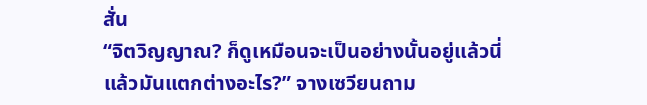สั่น
“จิตวิญญาณ? ก็ดูเหมือนจะเป็นอย่างนั้นอยู่แล้วนี่ แล้วมันแตกต่างอะไร?” จางเซวียนถาม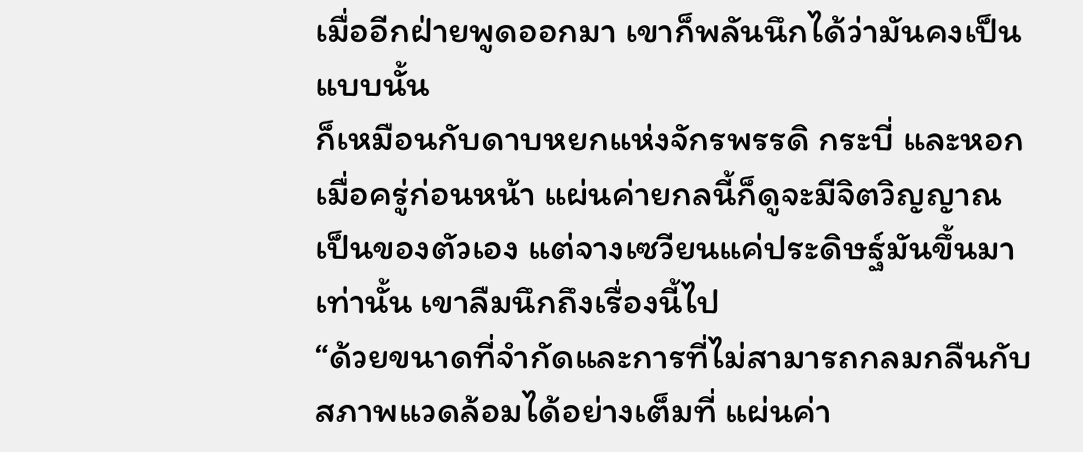เมื่ออีกฝ่ายพูดออกมา เขาก็พลันนึกได้ว่ามันคงเป็นแบบนั้น
ก็เหมือนกับดาบหยกแห่งจักรพรรดิ กระบี่ และหอกเมื่อครู่ก่อนหน้า แผ่นค่ายกลนี้ก็ดูจะมีจิตวิญญาณเป็นของตัวเอง แต่จางเซวียนแค่ประดิษฐ์มันขึ้นมาเท่านั้น เขาลืมนึกถึงเรื่องนี้ไป
“ด้วยขนาดที่จำกัดและการที่ไม่สามารถกลมกลืนกับสภาพแวดล้อมได้อย่างเต็มที่ แผ่นค่า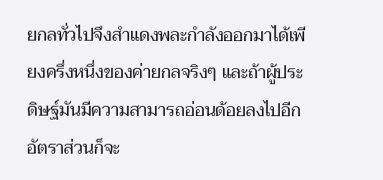ยกลทั่วไปจึงสำแดงพละกำลังออกมาได้เพียงครึ่งหนึ่งของค่ายกลจริงๆ และถ้าผู้ประดิษฐ์มันมีความสามารถอ่อนด้อยลงไปอีก อัตราส่วนก็จะ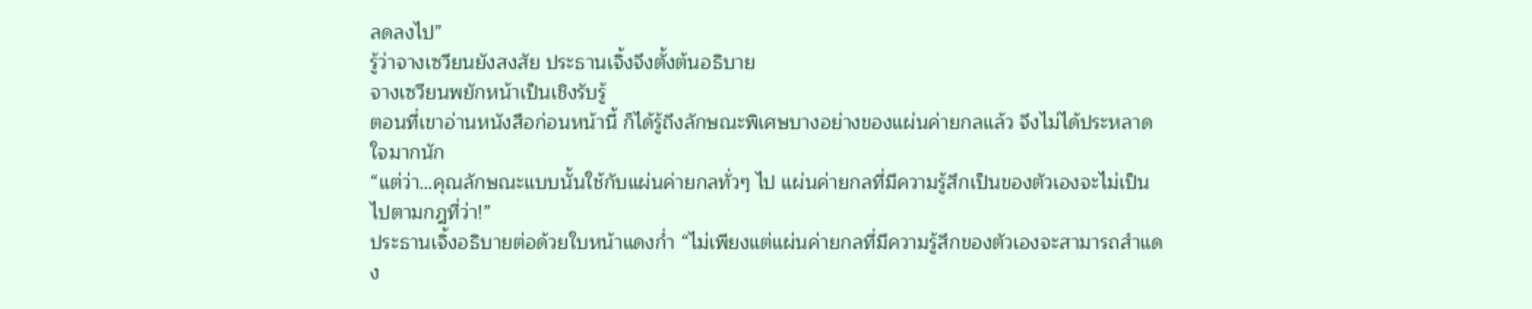ลดลงไป”
รู้ว่าจางเซวียนยังสงสัย ประธานเจิ้งจึงตั้งต้นอธิบาย
จางเซวียนพยักหน้าเป็นเชิงรับรู้
ตอนที่เขาอ่านหนังสือก่อนหน้านี้ ก็ได้รู้ถึงลักษณะพิเศษบางอย่างของแผ่นค่ายกลแล้ว จึงไม่ได้ประหลาดใจมากนัก
“แต่ว่า…คุณลักษณะแบบนั้นใช้กับแผ่นค่ายกลทั่วๆ ไป แผ่นค่ายกลที่มีความรู้สึกเป็นของตัวเองจะไม่เป็นไปตามกฎที่ว่า!”
ประธานเจิ้งอธิบายต่อด้วยใบหน้าแดงก่ำ “ไม่เพียงแต่แผ่นค่ายกลที่มีความรู้สึกของตัวเองจะสามารถสำแดง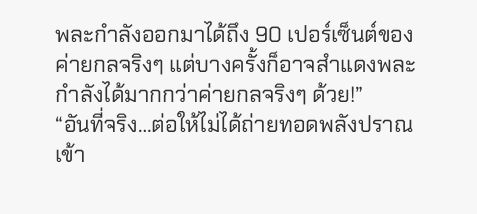พละกำลังออกมาได้ถึง 90 เปอร์เซ็นต์ของค่ายกลจริงๆ แต่บางครั้งก็อาจสำแดงพละกำลังได้มากกว่าค่ายกลจริงๆ ด้วย!”
“อันที่จริง…ต่อให้ไม่ได้ถ่ายทอดพลังปราณเข้า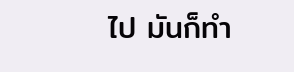ไป มันก็ทำ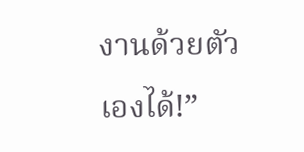งานด้วยตัวเองได้!”